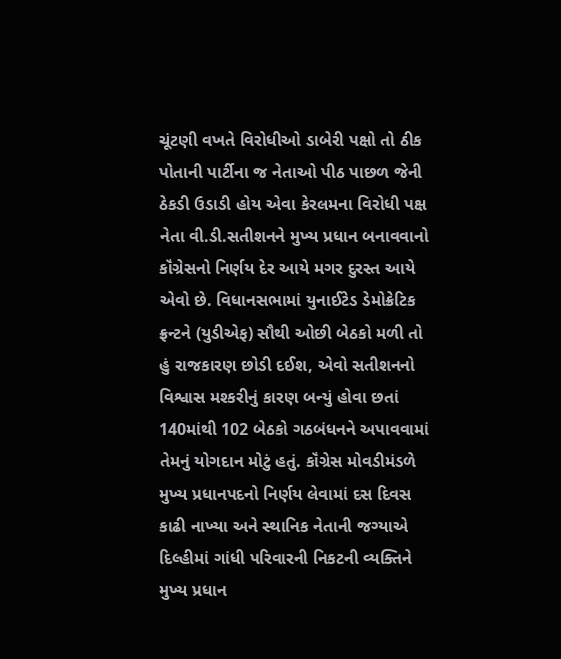ચૂંટણી વખતે વિરોધીઓ ડાબેરી પક્ષો તો ઠીક પોતાની પાર્ટીના જ નેતાઓ પીઠ પાછળ જેની ઠેકડી ઉડાડી હોય એવા કેરલમના વિરોધી પક્ષ નેતા વી.ડી.સતીશનને મુખ્ય પ્રધાન બનાવવાનો કૉંગ્રેસનો નિર્ણય દેર આયે મગર દુરસ્ત આયે એવો છે. વિધાનસભામાં યુનાઈટેડ ડેમોક્રેટિક ફ્રન્ટને (યુડીએફ) સૌથી ઓછી બેઠકો મળી તો હું રાજકારણ છોડી દઈશ, એવો સતીશનનો વિશ્વાસ મશ્કરીનું કારણ બન્યું હોવા છતાં 140માંથી 102 બેઠકો ગઠબંધનને અપાવવામાં તેમનું યોગદાન મોટું હતું. કૉંગ્રેસ મોવડીમંડળે મુખ્ય પ્રધાનપદનો નિર્ણય લેવામાં દસ દિવસ કાઢી નાખ્યા અને સ્થાનિક નેતાની જગ્યાએ દિલ્હીમાં ગાંધી પરિવારની નિકટની વ્યક્તિને મુખ્ય પ્રધાન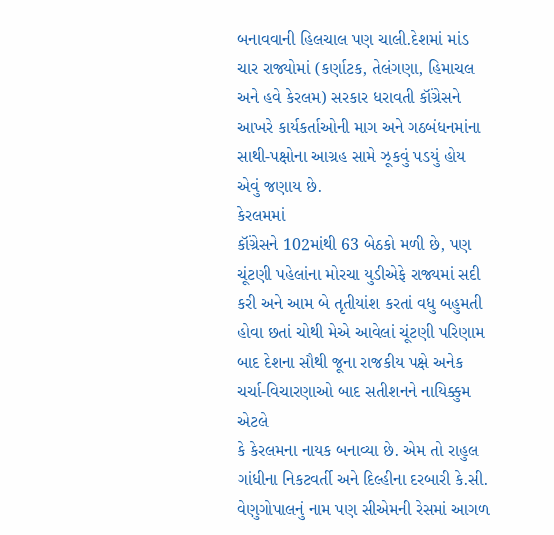બનાવવાની હિલચાલ પણ ચાલી.દેશમાં માંડ ચાર રાજ્યોમાં (કર્ણાટક, તેલંગણા, હિમાચલ અને હવે કેરલમ) સરકાર ધરાવતી કૉંગ્રેસને આખરે કાર્યકર્તાઓની માગ અને ગઠબંધનમાંના સાથી-પક્ષોના આગ્રહ સામે ઝૂકવું પડયું હોય એવું જણાય છે.
કેરલમમાં
કૉંગ્રેસને 102માંથી 63 બેઠકો મળી છે, પણ ચૂંટણી પહેલાંના મોરચા યુડીએફે રાજ્યમાં સદી
કરી અને આમ બે તૃતીયાંશ કરતાં વધુ બહુમતી હોવા છતાં ચોથી મેએ આવેલાં ચૂંટણી પરિણામ
બાદ દેશના સૌથી જૂના રાજકીય પક્ષે અનેક ચર્ચા-વિચારણાઓ બાદ સતીશનને નાયિક્કુમ એટલે
કે કેરલમના નાયક બનાવ્યા છે. એમ તો રાહુલ ગાંધીના નિકટવર્તી અને દિલ્હીના દરબારી કે.સી.
વેણુગોપાલનું નામ પણ સીએમની રેસમાં આગળ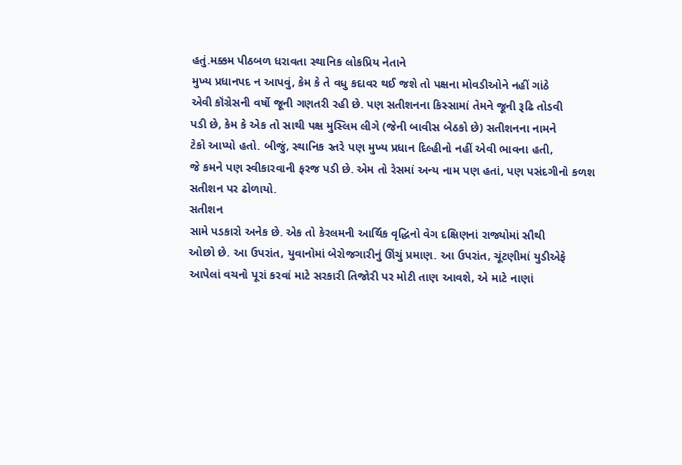હતું.મક્કમ પીઠબળ ધરાવતા સ્થાનિક લોકપ્રિય નેતાને
મુખ્ય પ્રધાનપદ ન આપવું, કેમ કે તે વધુ કદાવર થઈ જશે તો પક્ષના મોવડીઓને નહીં ગાંઠે
એવી કૉંગ્રેસની વર્ષો જૂની ગણતરી રહી છે. પણ સતીશનના કિસ્સામાં તેમને જૂની રૂઢિ તોડવી
પડી છે, કેમ કે એક તો સાથી પક્ષ મુસ્લિમ લીગે (જેની બાવીસ બેઠકો છે) સતીશનના નામને
ટેકો આપ્યો હતો. બીજું, સ્થાનિક સ્તરે પણ મુખ્ય પ્રધાન દિલ્હીનો નહીં એવી ભાવના હતી,
જે કમને પણ સ્વીકારવાની ફરજ પડી છે. એમ તો રેસમાં અન્ય નામ પણ હતાં, પણ પસંદગીનો કળશ
સતીશન પર ઢોળાયો.
સતીશન
સામે પડકારો અનેક છે. એક તો કેરલમની આર્થિક વૃદ્ધિનો વેગ દક્ષિણનાં રાજ્યોમાં સૌથી
ઓછો છે. આ ઉપરાંત, યુવાનોમાં બેરોજગારીનું ઊંચું પ્રમાણ. આ ઉપરાંત, ચૂંટણીમાં યુડીએફે
આપેલાં વચનો પૂરાં કરવાં માટે સરકારી તિજોરી પર મોટી તાણ આવશે, એ માટે નાણાં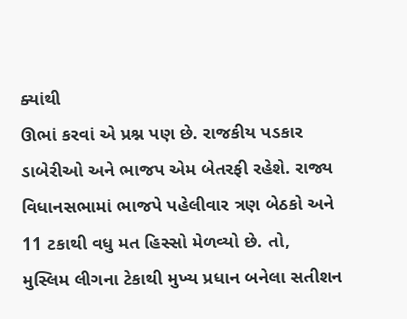ક્યાંથી
ઊભાં કરવાં એ પ્રશ્ન પણ છે. રાજકીય પડકાર ડાબેરીઓ અને ભાજપ એમ બેતરફી રહેશે. રાજ્ય
વિધાનસભામાં ભાજપે પહેલીવાર ત્રણ બેઠકો અને 11 ટકાથી વધુ મત હિસ્સો મેળવ્યો છે. તો,
મુસ્લિમ લીગના ટેકાથી મુખ્ય પ્રધાન બનેલા સતીશન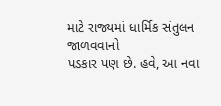માટે રાજ્યમાં ધાર્મિક સંતુલન જાળવવાનો
પડકાર પણ છે. હવે, આ નવા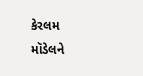કેરલમ મૉડેલને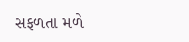સફળતા મળે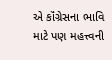એ કૉંગ્રેસના ભાવિ માટે પણ મહત્ત્વની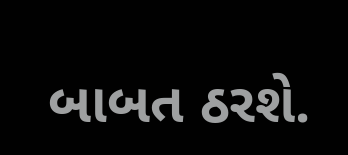બાબત ઠરશે.